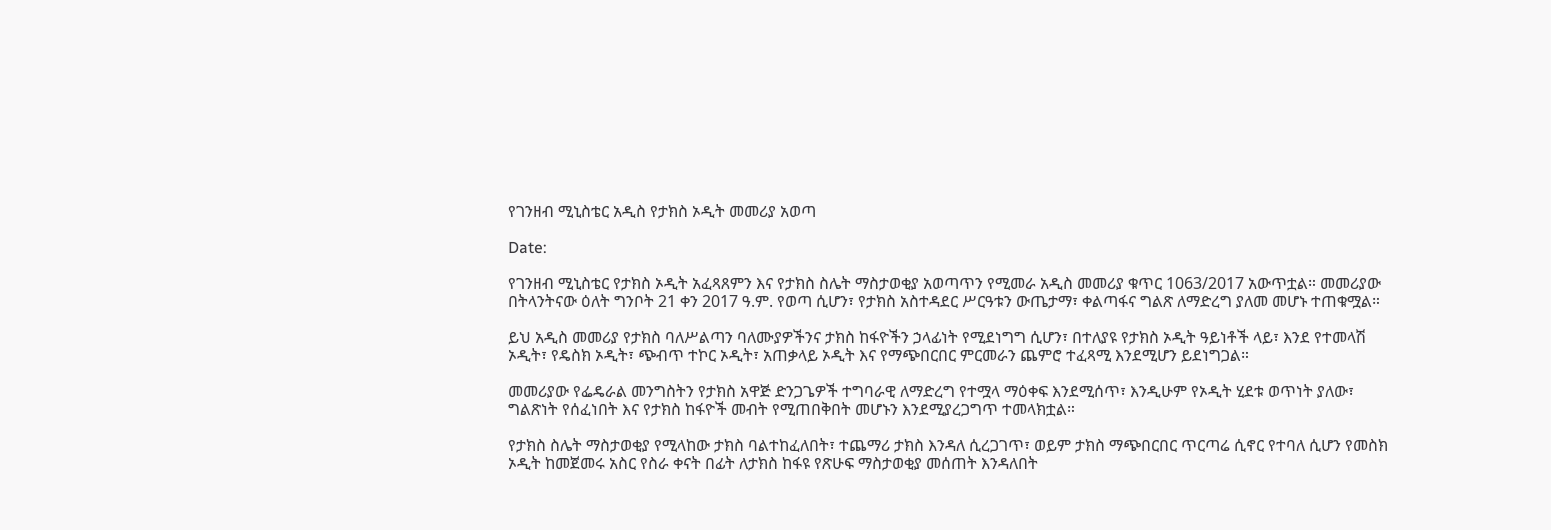የገንዘብ ሚኒስቴር አዲስ የታክስ ኦዲት መመሪያ አወጣ

Date:

የገንዘብ ሚኒስቴር የታክስ ኦዲት አፈጻጸምን እና የታክስ ስሌት ማስታወቂያ አወጣጥን የሚመራ አዲስ መመሪያ ቁጥር 1063/2017 አውጥቷል። መመሪያው በትላንትናው ዕለት ግንቦት 21 ቀን 2017 ዓ.ም. የወጣ ሲሆን፣ የታክስ አስተዳደር ሥርዓቱን ውጤታማ፣ ቀልጣፋና ግልጽ ለማድረግ ያለመ መሆኑ ተጠቁሟል።

ይህ አዲስ መመሪያ የታክስ ባለሥልጣን ባለሙያዎችንና ታክስ ከፋዮችን ኃላፊነት የሚደነግግ ሲሆን፣ በተለያዩ የታክስ ኦዲት ዓይነቶች ላይ፣ እንደ የተመላሽ ኦዲት፣ የዴስክ ኦዲት፣ ጭብጥ ተኮር ኦዲት፣ አጠቃላይ ኦዲት እና የማጭበርበር ምርመራን ጨምሮ ተፈጻሚ እንደሚሆን ይደነግጋል።

መመሪያው የፌዴራል መንግስትን የታክስ አዋጅ ድንጋጌዎች ተግባራዊ ለማድረግ የተሟላ ማዕቀፍ እንደሚሰጥ፣ እንዲሁም የኦዲት ሂደቱ ወጥነት ያለው፣ ግልጽነት የሰፈነበት እና የታክስ ከፋዮች መብት የሚጠበቅበት መሆኑን እንደሚያረጋግጥ ተመላክቷል።

የታክስ ስሌት ማስታወቂያ የሚላከው ታክስ ባልተከፈለበት፣ ተጨማሪ ታክስ እንዳለ ሲረጋገጥ፣ ወይም ታክስ ማጭበርበር ጥርጣሬ ሲኖር የተባለ ሲሆን የመስክ ኦዲት ከመጀመሩ አስር የስራ ቀናት በፊት ለታክስ ከፋዩ የጽሁፍ ማስታወቂያ መሰጠት እንዳለበት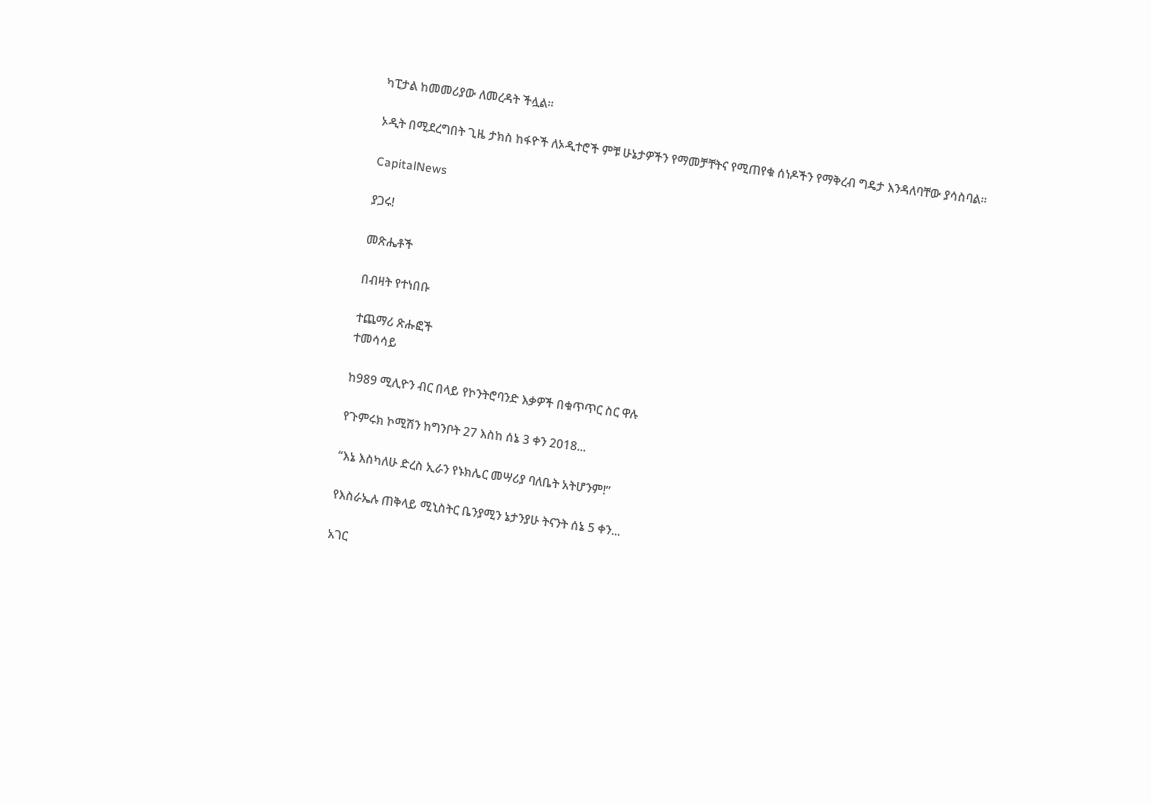ካፒታል ከመመሪያው ለመረዳት ችሏል።

ኦዲት በሚደረግበት ጊዜ ታክስ ከፋዮች ለኦዲተሮች ምቹ ሁኔታዎችን የማመቻቸትና የሚጠየቁ ሰነዶችን የማቅረብ ግዴታ እንዳለባቸው ያሳስባል።

CapitalNews

ያጋሩ!

መጽሔቶች

በብዛት የተነበቡ

ተጨማሪ ጽሑፎች
ተመሳሳይ

ከ989 ሚሊዮን ብር በላይ የኮንትሮባንድ እቃዎች በቁጥጥር ስር ዋሉ

የጉምሩክ ኮሚሽን ከግንቦት 27 እስከ ሰኔ 3 ቀን 2018...

“እኔ እስካለሁ ድረስ ኢራን የኑክሌር መሣሪያ ባለቤት አትሆንም!”

የእስራኤሉ ጠቅላይ ሚኒስትር ቤንያሚን ኔታንያሁ ትናንት ሰኔ 5 ቀን...

አገር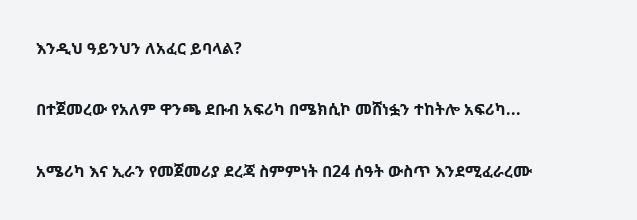እንዲህ ዓይንህን ለአፈር ይባላል?

በተጀመረው የአለም ዋንጫ ደቡብ አፍሪካ በሜክሲኮ መሸነፏን ተከትሎ አፍሪካ...

አሜሪካ እና ኢራን የመጀመሪያ ደረጃ ስምምነት በ24 ሰዓት ውስጥ እንደሚፈራረሙ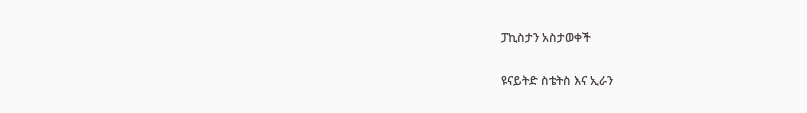ፓኪስታን አስታወቀች

ዩናይትድ ስቴትስ እና ኢራን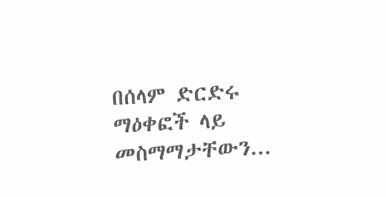በሰላም ድርድሩ ማዕቀፎች ላይ መስማማታቸውን...